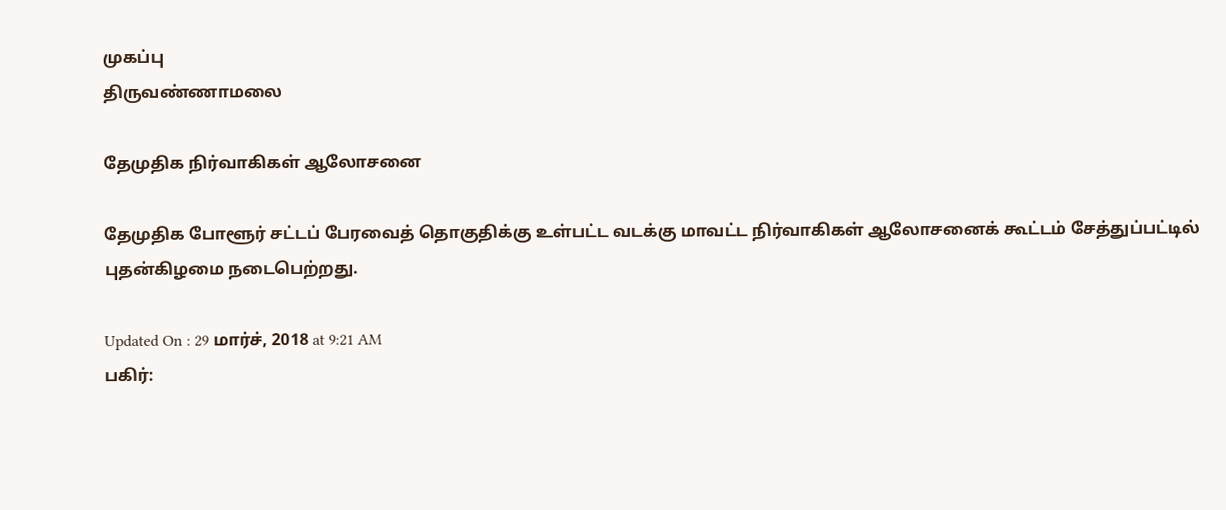முகப்பு
திருவண்ணாமலை

தேமுதிக நிர்வாகிகள் ஆலோசனை

தேமுதிக போளூர் சட்டப் பேரவைத் தொகுதிக்கு உள்பட்ட வடக்கு மாவட்ட நிர்வாகிகள் ஆலோசனைக் கூட்டம் சேத்துப்பட்டில் புதன்கிழமை நடைபெற்றது.

Updated On : 29 மார்ச், 2018 at 9:21 AM
பகிர்: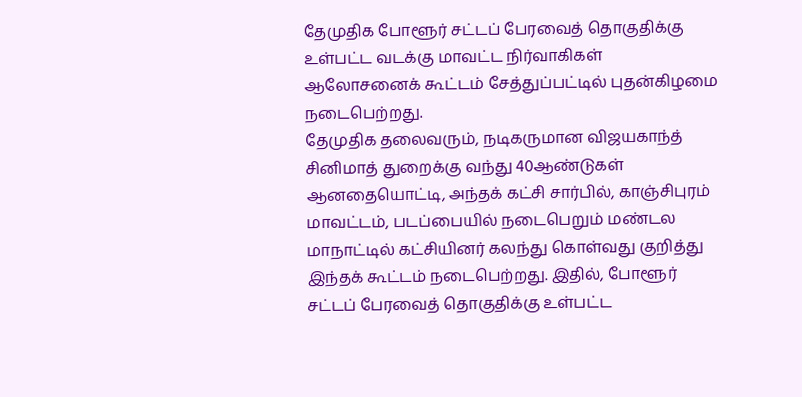தேமுதிக போளூர் சட்டப் பேரவைத் தொகுதிக்கு உள்பட்ட வடக்கு மாவட்ட நிர்வாகிகள் ஆலோசனைக் கூட்டம் சேத்துப்பட்டில் புதன்கிழமை நடைபெற்றது.
தேமுதிக தலைவரும், நடிகருமான விஜயகாந்த் சினிமாத் துறைக்கு வந்து 40ஆண்டுகள் ஆனதையொட்டி, அந்தக் கட்சி சார்பில், காஞ்சிபுரம் மாவட்டம், படப்பையில் நடைபெறும் மண்டல மாநாட்டில் கட்சியினர் கலந்து கொள்வது குறித்து இந்தக் கூட்டம் நடைபெற்றது. இதில், போளூர் சட்டப் பேரவைத் தொகுதிக்கு உள்பட்ட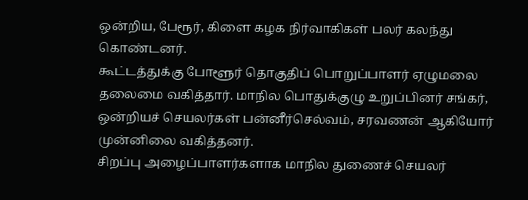ஒன்றிய, பேரூர், கிளை கழக நிர்வாகிகள் பலர் கலந்து கொண்டனர்.
கூட்டத்துக்கு போளூர் தொகுதிப் பொறுப்பாளர் ஏழுமலை தலைமை வகித்தார். மாநில பொதுக்குழு உறுப்பினர் சங்கர், ஒன்றியச் செயலர்கள் பன்னீர்செல்வம், சரவணன் ஆகியோர் முன்னிலை வகித்தனர்.
சிறப்பு அழைப்பாளர்களாக மாநில துணைச் செயலர்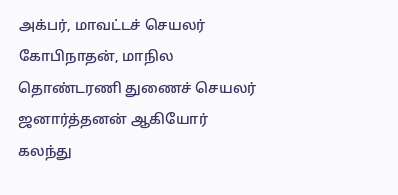அக்பர், மாவட்டச் செயலர் கோபிநாதன், மாநில தொண்டரணி துணைச் செயலர் ஜனார்த்தனன் ஆகியோர் கலந்து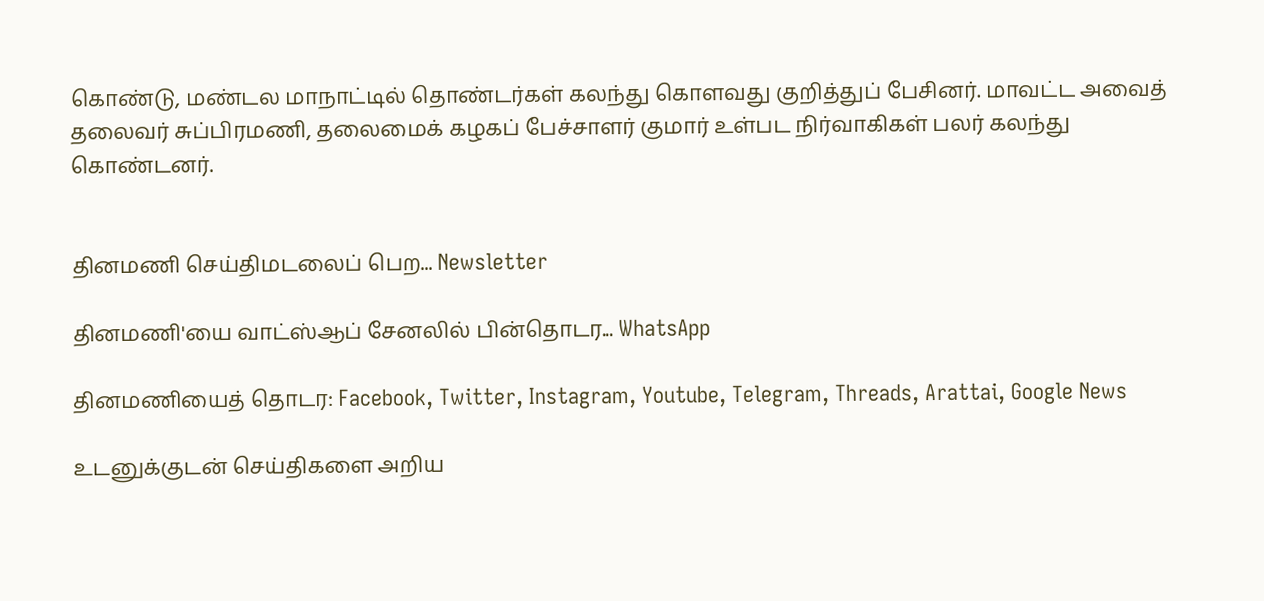கொண்டு, மண்டல மாநாட்டில் தொண்டர்கள் கலந்து கொளவது குறித்துப் பேசினர். மாவட்ட அவைத் தலைவர் சுப்பிரமணி, தலைமைக் கழகப் பேச்சாளர் குமார் உள்பட நிர்வாகிகள் பலர் கலந்து கொண்டனர்.


தினமணி செய்திமடலைப் பெற... Newsletter

தினமணி'யை வாட்ஸ்ஆப் சேனலில் பின்தொடர... WhatsApp

தினமணியைத் தொடர: Facebook, Twitter, Instagram, Youtube, Telegram, Threads, Arattai, Google News

உடனுக்குடன் செய்திகளை அறிய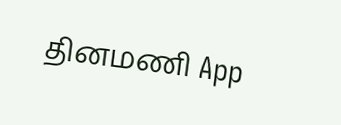தினமணி App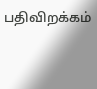பதிவிறக்கம்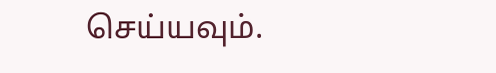செய்யவும்.